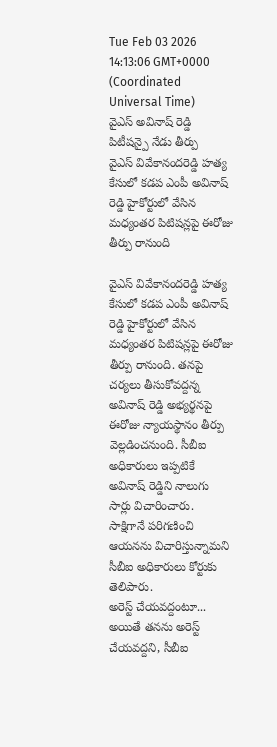Tue Feb 03 2026 14:13:06 GMT+0000 (Coordinated Universal Time)
వైఎస్ అవినాష్ రెడ్డి పిటీషన్పై నేడు తీర్పు
వైఎస్ వివేకానందరెడ్డి హత్య కేసులో కడప ఎంపీ అవినాష్ రెడ్డి హైకోర్టులో వేసిన మధ్యంతర పిటిషన్లపై ఈరోజు తీర్పు రానుంది

వైఎస్ వివేకానందరెడ్డి హత్య కేసులో కడప ఎంపీ అవినాష్ రెడ్డి హైకోర్టులో వేసిన మధ్యంతర పిటిషన్లపై ఈరోజు తీర్పు రానుంది. తనపై చర్యలు తీసుకోవద్దన్న అవినాష్ రెడ్డి అభ్యర్థనపై ఈరోజు న్యాయస్థానం తీర్పు వెల్లడించనుంది. సీబీఐ అధికారులు ఇప్పటికే అవినాష్ రెడ్డిని నాలుగు సార్లు విచారించారు. సాక్షిగానే పరిగణించి ఆయనను విచారిస్తున్నామని సీబీఐ అధికారులు కోర్టుకు తెలిపారు.
అరెస్ట్ చేయవద్దంటూ...
అయితే తనను అరెస్ట్ చేయవద్దని, సీబీఐ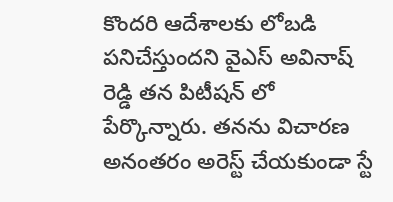కొందరి ఆదేశాలకు లోబడి పనిచేస్తుందని వైఎస్ అవినాష్ రెడ్డి తన పిటీషన్ లో పేర్కొన్నారు. తనను విచారణ అనంతరం అరెస్ట్ చేయకుండా స్టే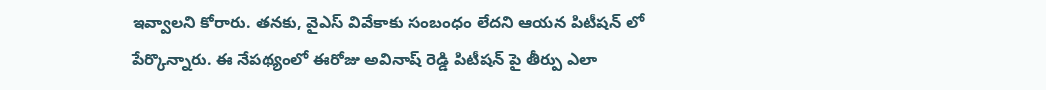ఇవ్వాలని కోరారు. తనకు, వైఎస్ వివేకాకు సంబంధం లేదని ఆయన పిటీషన్ లో పేర్కొన్నారు. ఈ నేపథ్యంలో ఈరోజు అవినాష్ రెడ్డి పిటీషన్ పై తీర్పు ఎలా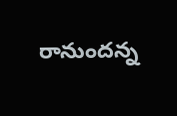రానుందన్న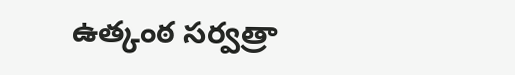ఉత్కంఠ సర్వత్రా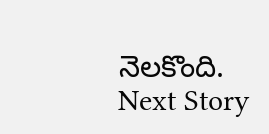నెలకొంది.
Next Story